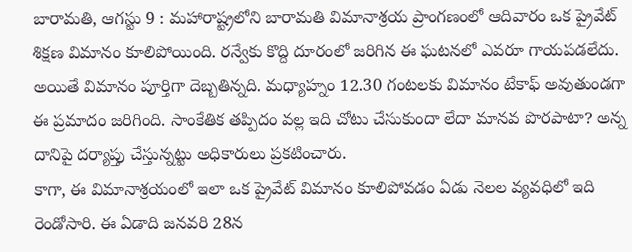బారామతి, ఆగస్టు 9 : మహారాష్ట్రలోని బారామతి విమానాశ్రయ ప్రాంగణంలో ఆదివారం ఒక ప్రైవేట్ శిక్షణ విమానం కూలిపోయింది. రన్వేకు కొద్ది దూరంలో జరిగిన ఈ ఘటనలో ఎవరూ గాయపడలేదు. అయితే విమానం పూర్తిగా దెబ్బతిన్నది. మధ్యాహ్నం 12.30 గంటలకు విమానం టేకాఫ్ అవుతుండగా ఈ ప్రమాదం జరిగింది. సాంకేతిక తప్పిదం వల్ల ఇది చోటు చేసుకుందా లేదా మానవ పొరపాటా? అన్న దానిపై దర్యాప్తు చేస్తున్నట్టు అధికారులు ప్రకటించారు.
కాగా, ఈ విమానాశ్రయంలో ఇలా ఒక ప్రైవేట్ విమానం కూలిపోవడం ఏడు నెలల వ్యవధిలో ఇది రెండోసారి. ఈ ఏడాది జనవరి 28న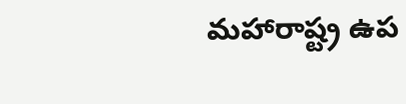మహారాష్ట్ర ఉప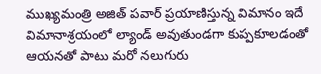ముఖ్యమంత్రి అజిత్ పవార్ ప్రయాణిస్తున్న విమానం ఇదే విమానాశ్రయంలో ల్యాండ్ అవుతుండగా కుప్పకూలడంతో ఆయనతో పాటు మరో నలుగురు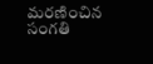మరణించిన సంగతి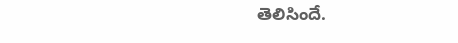తెలిసిందే.